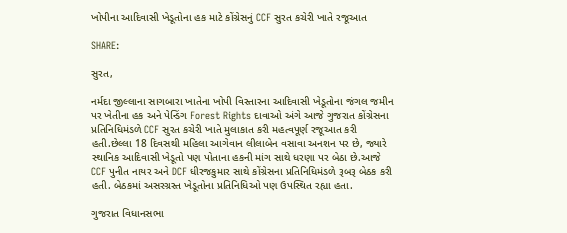ખોપીના આદિવાસી ખેડૂતોના હક માટે કોંગ્રેસનું CCF સુરત કચેરી ખાતે રજૂઆત

SHARE:

સુરત,

નર્મદા જીલ્લાના સાગબારા ખાતેના ખોપી વિસ્તારના આદિવાસી ખેડૂતોના જંગલ જમીન પર ખેતીના હક અને પેન્ડિંગ Forest Rights દાવાઓ અંગે આજે ગુજરાત કોંગ્રેસના પ્રતિનિધિમંડળે CCF સુરત કચેરી ખાતે મુલાકાત કરી મહત્વપૂર્ણ રજૂઆત કરી હતી.છેલ્લા 18 દિવસથી મહિલા આગેવાન લીલાબેન વસાવા અનશન પર છે, જ્યારે સ્થાનિક આદિવાસી ખેડૂતો પણ પોતાના હકની માંગ સાથે ધરણા પર બેઠા છે.આજે CCF પુનીત નાયર અને DCF ધીરજકુમાર સાથે કોંગ્રેસના પ્રતિનિધિમંડળે રૂબરૂ બેઠક કરી હતી. બેઠકમાં અસરગ્રસ્ત ખેડૂતોના પ્રતિનિધિઓ પણ ઉપસ્થિત રહ્યા હતા.

ગુજરાત વિધાનસભા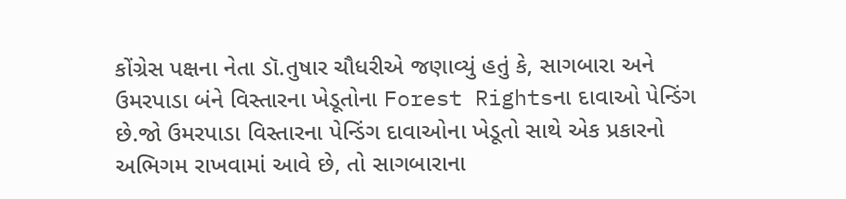કોંગ્રેસ પક્ષના નેતા ડૉ.તુષાર ચૌધરીએ જણાવ્યું હતું કે, સાગબારા અને ઉમરપાડા બંને વિસ્તારના ખેડૂતોના Forest Rightsના દાવાઓ પેન્ડિંગ છે.જો ઉમરપાડા વિસ્તારના પેન્ડિંગ દાવાઓના ખેડૂતો સાથે એક પ્રકારનો અભિગમ રાખવામાં આવે છે, તો સાગબારાના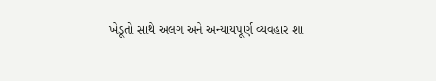ખેડૂતો સાથે અલગ અને અન્યાયપૂર્ણ વ્યવહાર શા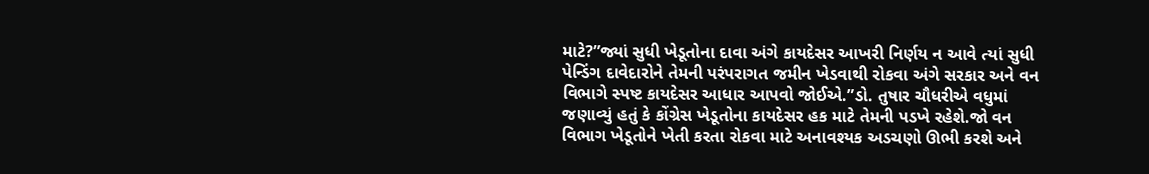માટે?”જ્યાં સુધી ખેડૂતોના દાવા અંગે કાયદેસર આખરી નિર્ણય ન આવે ત્યાં સુધી પેન્ડિંગ દાવેદારોને તેમની પરંપરાગત જમીન ખેડવાથી રોકવા અંગે સરકાર અને વન વિભાગે સ્પષ્ટ કાયદેસર આધાર આપવો જોઈએ.”ડો. તુષાર ચૌધરીએ વધુમાં જણાવ્યું હતું કે કોંગ્રેસ ખેડૂતોના કાયદેસર હક માટે તેમની પડખે રહેશે.જો વન વિભાગ ખેડૂતોને ખેતી કરતા રોકવા માટે અનાવશ્યક અડચણો ઊભી કરશે અને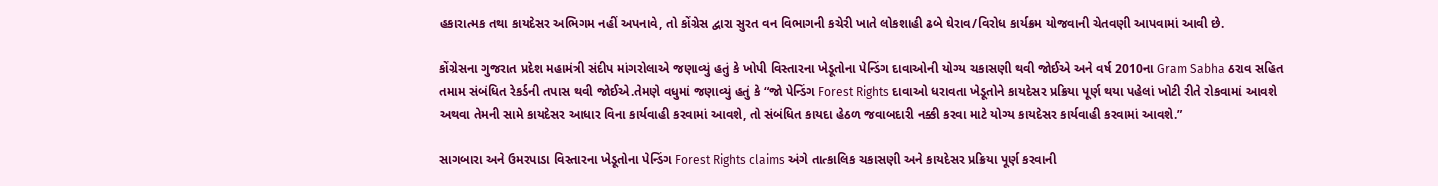હકારાત્મક તથા કાયદેસર અભિગમ નહીં અપનાવે, તો કોંગ્રેસ દ્વારા સુરત વન વિભાગની કચેરી ખાતે લોકશાહી ઢબે ઘેરાવ/વિરોધ કાર્યક્રમ યોજવાની ચેતવણી આપવામાં આવી છે.

કોંગ્રેસના ગુજરાત પ્રદેશ મહામંત્રી સંદીપ માંગરોલાએ જણાવ્યું હતું કે ખોપી વિસ્તારના ખેડૂતોના પેન્ડિંગ દાવાઓની યોગ્ય ચકાસણી થવી જોઈએ અને વર્ષ 2010ના Gram Sabha ઠરાવ સહિત તમામ સંબંધિત રેકર્ડની તપાસ થવી જોઈએ.તેમણે વધુમાં જણાવ્યું હતું કે “જો પેન્ડિંગ Forest Rights દાવાઓ ધરાવતા ખેડૂતોને કાયદેસર પ્રક્રિયા પૂર્ણ થયા પહેલાં ખોટી રીતે રોકવામાં આવશે અથવા તેમની સામે કાયદેસર આધાર વિના કાર્યવાહી કરવામાં આવશે, તો સંબંધિત કાયદા હેઠળ જવાબદારી નક્કી કરવા માટે યોગ્ય કાયદેસર કાર્યવાહી કરવામાં આવશે.”

સાગબારા અને ઉમરપાડા વિસ્તારના ખેડૂતોના પેન્ડિંગ Forest Rights claims અંગે તાત્કાલિક ચકાસણી અને કાયદેસર પ્રક્રિયા પૂર્ણ કરવાની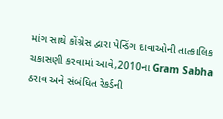માંગ સાથે કોંગ્રેસ દ્વારા પેન્ડિંગ દાવાઓની તાત્કાલિક ચકાસણી કરવામાં આવે,2010ના Gram Sabha ઠરાવ અને સંબંધિત રેકર્ડની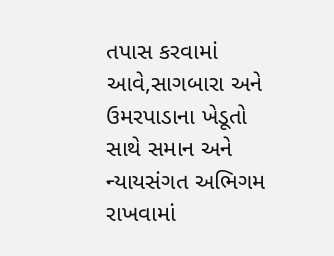તપાસ કરવામાં આવે,સાગબારા અને ઉમરપાડાના ખેડૂતો સાથે સમાન અને ન્યાયસંગત અભિગમ રાખવામાં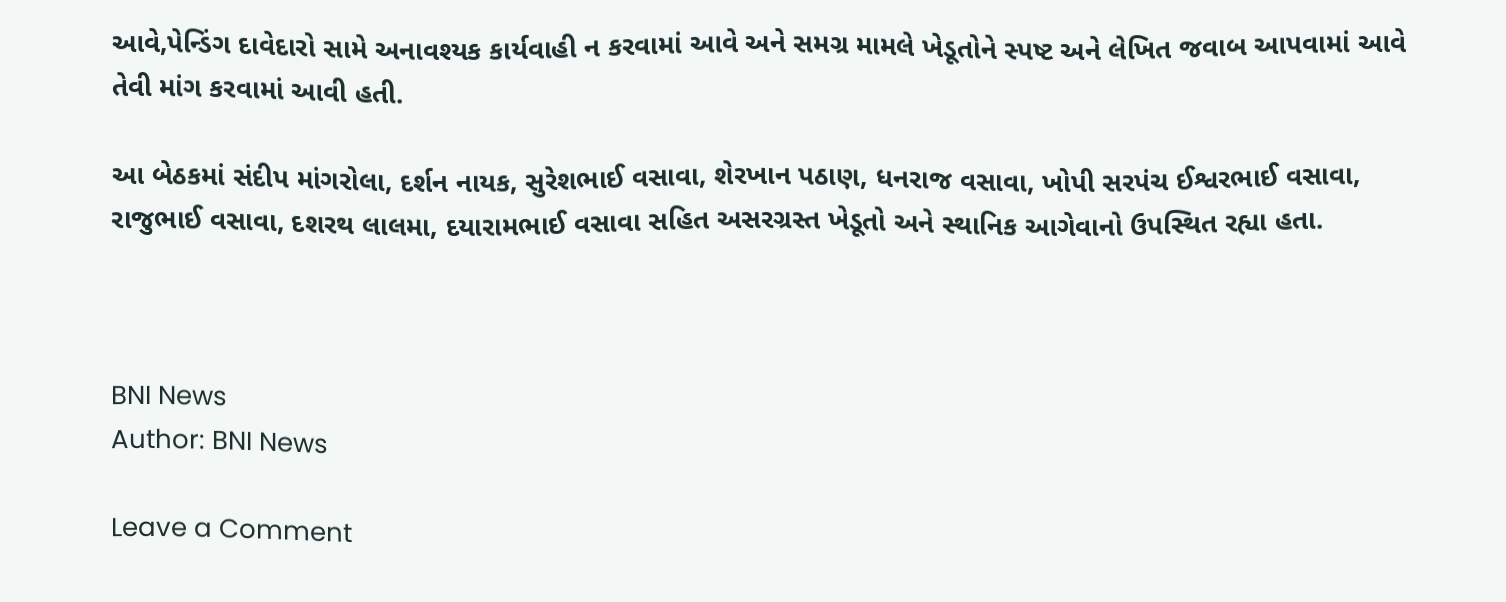આવે,પેન્ડિંગ દાવેદારો સામે અનાવશ્યક કાર્યવાહી ન કરવામાં આવે અને સમગ્ર મામલે ખેડૂતોને સ્પષ્ટ અને લેખિત જવાબ આપવામાં આવે તેવી માંગ કરવામાં આવી હતી.

આ બેઠકમાં સંદીપ માંગરોલા, દર્શન નાયક, સુરેશભાઈ વસાવા, શેરખાન પઠાણ, ધનરાજ વસાવા, ખોપી સરપંચ ઈશ્વરભાઈ વસાવા, રાજુભાઈ વસાવા, દશરથ લાલમા, દયારામભાઈ વસાવા સહિત અસરગ્રસ્ત ખેડૂતો અને સ્થાનિક આગેવાનો ઉપસ્થિત રહ્યા હતા.



BNI News
Author: BNI News

Leave a Comment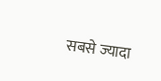सबसे ज्यादा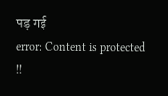पड़ गई
error: Content is protected !!